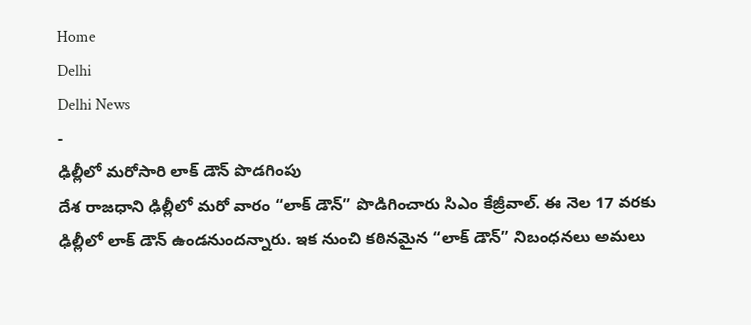Home
Delhi
Delhi News
-
ఢిల్లీలో మరోసారి లాక్ డౌన్ పొడగింపు
దేశ రాజధాని ఢిల్లీలో మరో వారం “లాక్ డౌన్” పొడిగించారు సిఎం కేజ్రీవాల్. ఈ నెల 17 వరకు ఢిల్లీలో లాక్ డౌన్ ఉండనుందన్నారు. ఇక నుంచి కఠినమైన “లాక్ డౌన్” నిబంధనలు అమలు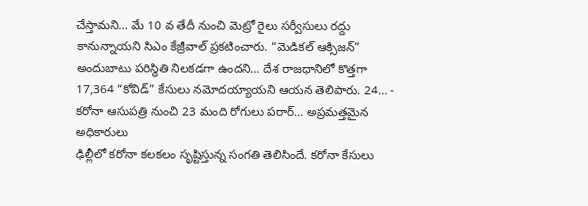చేస్తామని… మే 10 వ తేదీ నుంచి మెట్రో రైలు సర్వీసులు రద్దు కానున్నాయని సిఎం కేజ్రీవాల్ ప్రకటించారు. “మెడికల్ ఆక్సిజన్” అందుబాటు పరిస్థితి నిలకడగా ఉందని… దేశ రాజధానిలో కొత్తగా 17,364 “కోవిడ్” కేసులు నమోదయ్యాయని ఆయన తెలిపారు. 24… -
కరోనా ఆసుపత్రి నుంచి 23 మంది రోగులు పరార్… అప్రమత్తమైన అధికారులు
ఢిల్లీలో కరోనా కలకలం సృష్టిస్తున్న సంగతి తెలిసిందే. కరోనా కేసులు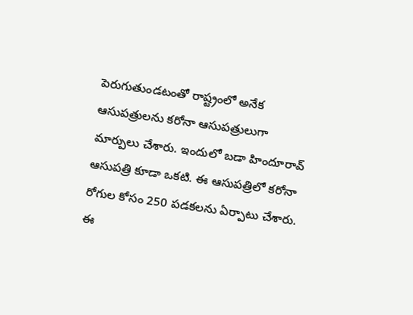పెరుగుతుండటంతో రాష్ట్రంలో అనేక ఆసుపత్రులను కరోనా ఆసుపత్రులుగా మార్పులు చేశారు. ఇందులో బడా హిందూరావ్ ఆసుపత్రి కూడా ఒకటి. ఈ ఆసుపత్రిలో కరోనా రోగుల కోసం 250 పడకలను ఏర్పాటు చేశారు. ఈ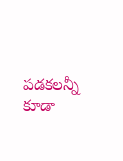పడకలన్నీ కూడా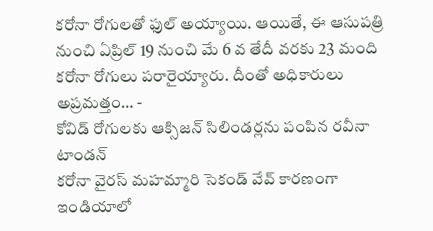కరోనా రోగులతో ఫుల్ అయ్యాయి. ఆయితే, ఈ ఆసుపత్రి నుంచి ఏప్రిల్ 19 నుంచి మే 6 వ తేదీ వరకు 23 మంది కరోనా రోగులు పరారైయ్యారు. దీంతో అధికారులు అప్రమత్తం… -
కోవిడ్ రోగులకు ఆక్సిజన్ సిలిండర్లను పంపిన రవీనా టాండన్
కరోనా వైరస్ మహమ్మారి సెకండ్ వేవ్ కారణంగా ఇండియాలో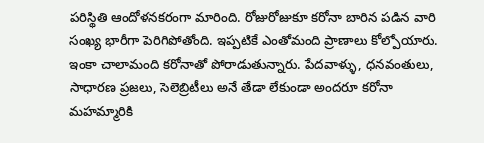పరిస్థితి ఆందోళనకరంగా మారింది. రోజురోజుకూ కరోనా బారిన పడిన వారి సంఖ్య భారీగా పెరిగిపోతోంది. ఇప్పటికే ఎంతోమంది ప్రాణాలు కోల్పోయారు. ఇంకా చాలామంది కరోనాతో పోరాడుతున్నారు. పేదవాళ్ళు, ధనవంతులు, సాధారణ ప్రజలు, సెలెబ్రిటీలు అనే తేడా లేకుండా అందరూ కరోనా మహమ్మారికి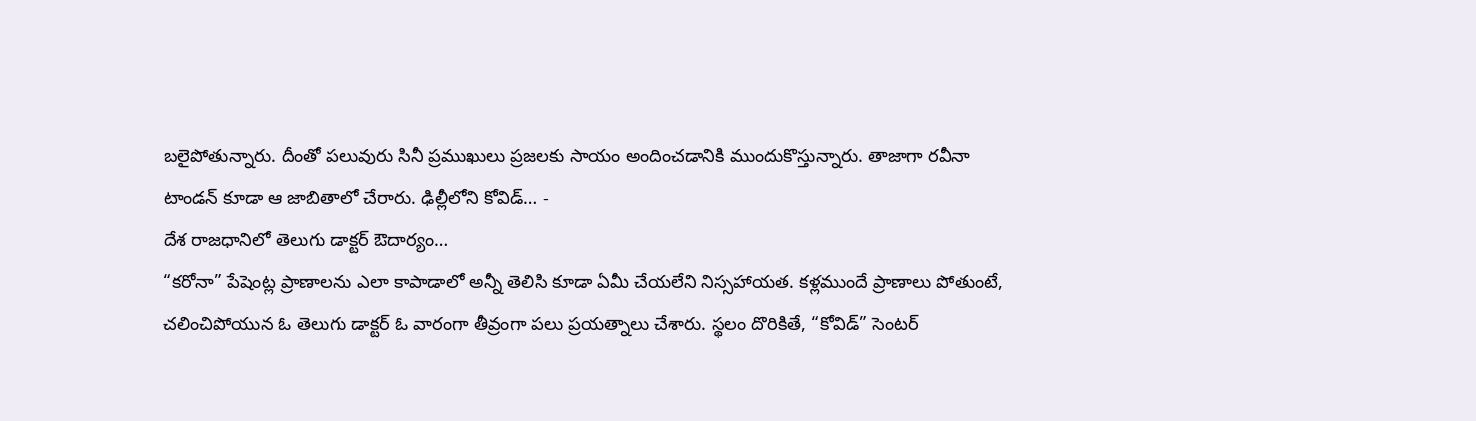బలైపోతున్నారు. దీంతో పలువురు సినీ ప్రముఖులు ప్రజలకు సాయం అందించడానికి ముందుకొస్తున్నారు. తాజాగా రవీనా టాండన్ కూడా ఆ జాబితాలో చేరారు. ఢిల్లీలోని కోవిడ్… -
దేశ రాజధానిలో తెలుగు డాక్టర్ ఔదార్యం…
“కరోనా” పేషెంట్ల ప్రాణాలను ఎలా కాపాడాలో అన్నీ తెలిసి కూడా ఏమీ చేయలేని నిస్సహాయత. కళ్లముందే ప్రాణాలు పోతుంటే, చలించిపోయున ఓ తెలుగు డాక్టర్ ఓ వారంగా తీవ్రంగా పలు ప్రయత్నాలు చేశారు. స్థలం దొరికితే, “కోవిడ్” సెంటర్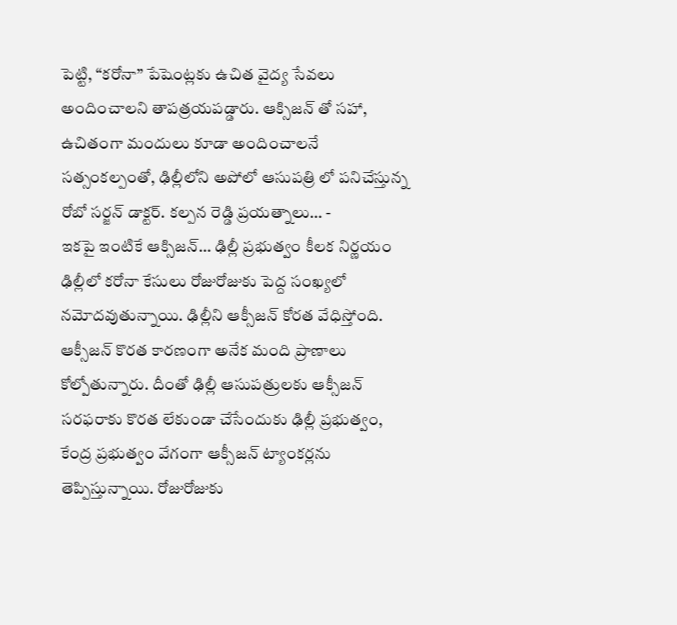పెట్టి, “కరోనా” పేషెంట్లకు ఉచిత వైద్య సేవలు అందించాలని తాపత్రయపడ్డారు. ఆక్సిజన్ తో సహా, ఉచితంగా మందులు కూడా అందించాలనే సత్సంకల్పంతో, ఢిల్లీలోని అపోలో ఆసుపత్రి లో పనిచేస్తున్న రోబో సర్జన్ డాక్టర్. కల్పన రెడ్డి ప్రయత్నాలు… -
ఇకపై ఇంటికే ఆక్సిజన్… ఢిల్లీ ప్రభుత్వం కీలక నిర్ణయం
ఢిల్లీలో కరోనా కేసులు రోజురోజుకు పెద్ద సంఖ్యలో నమోదవుతున్నాయి. ఢిల్లీని ఆక్సీజన్ కోరత వేధిస్తోంది. ఆక్సీజన్ కొరత కారణంగా అనేక మంది ప్రాణాలు కోల్పోతున్నారు. దీంతో ఢిల్లీ ఆసుపత్రులకు ఆక్సీజన్ సరఫరాకు కొరత లేకుండా చేసేందుకు ఢిల్లీ ప్రభుత్వం, కేంద్ర ప్రభుత్వం వేగంగా ఆక్సీజన్ ట్యాంకర్లను తెప్పిస్తున్నాయి. రోజురోజుకు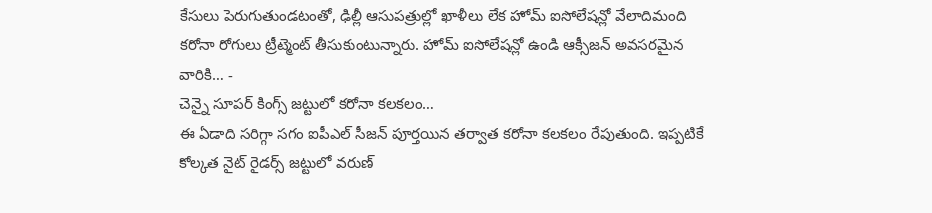కేసులు పెరుగుతుండటంతో, ఢిల్లీ ఆసుపత్రుల్లో ఖాళీలు లేక హోమ్ ఐసోలేషన్లో వేలాదిమంది కరోనా రోగులు ట్రీట్మెంట్ తీసుకుంటున్నారు. హోమ్ ఐసోలేషన్లో ఉండి ఆక్సీజన్ అవసరమైన వారికి… -
చెన్నై సూపర్ కింగ్స్ జట్టులో కరోనా కలకలం…
ఈ ఏడాది సరిగ్గా సగం ఐపీఎల్ సీజన్ పూర్తయిన తర్వాత కరోనా కలకలం రేపుతుంది. ఇప్పటికే కోల్కత నైట్ రైడర్స్ జట్టులో వరుణ్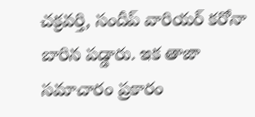చక్రవర్తి, సందీప్ వారియర్ కరోనా బారిన పడ్డారు. ఇక తాజా సమాచారం ప్రకారం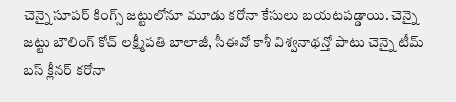చెన్నై సూపర్ కింగ్స్ జట్టులోనూ మూడు కరోనా కేసులు బయటపడ్డాయి. చెన్నై జట్టు బౌలింగ్ కోచ్ లక్ష్మీపతి బాలాజీ, సీఈవో కాశీ విశ్వనాథన్తో పాటు చెన్నై టీమ్ బస్ క్లీనర్ కరోనా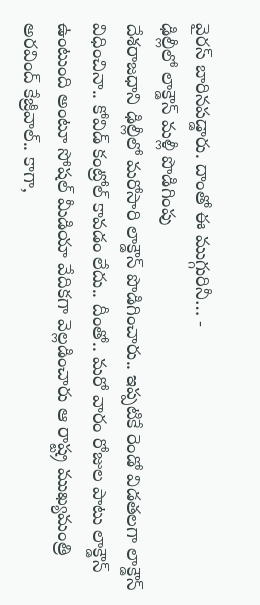వైరస్ బారినపడ్డారు. దాంతో ఈ ముగ్గురినీ… -
ఢిల్లీలో లాక్డౌన్ మళ్లీ పొడిగింపు
దేశరాజధాని ఢిల్లీలో మరోసారి లాక్డౌన్ పొడిగించారు.. ఇప్పటికే రెండో విడతలగా లాక్డౌన్ విధించినా.. కోవిడ్ కంట్రోల్ కావడం లేదు.. దీంతో.. మరో వారం రోజుల పాటు లాక్డౌన్ ఉంటుంది అంటూ సోషల్ మీడియా వేదికగా వెల్లడించారు ఆ రాష్ట్ర ముఖ్యమంత్రి అరవింద్ కేజ్రీవాల్.. కాగా,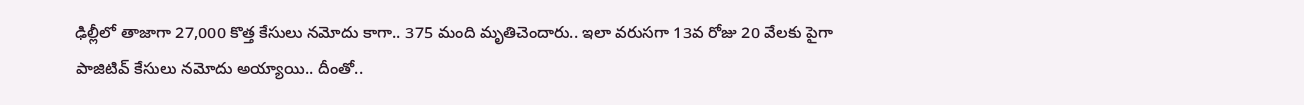ఢిల్లీలో తాజాగా 27,000 కొత్త కేసులు నమోదు కాగా.. 375 మంది మృతిచెందారు.. ఇలా వరుసగా 13వ రోజు 20 వేలకు పైగా పాజిటివ్ కేసులు నమోదు అయ్యాయి.. దీంతో..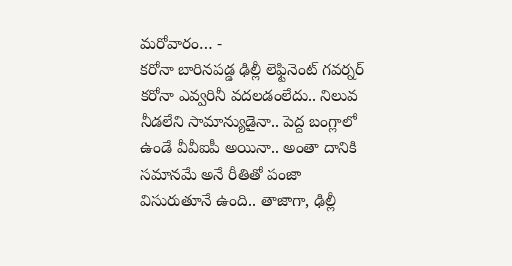మరోవారం… -
కరోనా బారినపడ్డ ఢిల్లీ లెఫ్టినెంట్ గవర్నర్
కరోనా ఎవ్వరినీ వదలడంలేదు.. నిలువ నీడలేని సామాన్యుడైనా.. పెద్ద బంగ్లాలో ఉండే వీవీఐపీ అయినా.. అంతా దానికి సమానమే అనే రీతితో పంజా విసురుతూనే ఉంది.. తాజాగా, ఢిల్లీ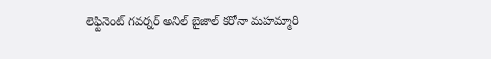లెఫ్టినెంట్ గవర్నర్ అనిల్ బైజాల్ కరోనా మహమ్మారి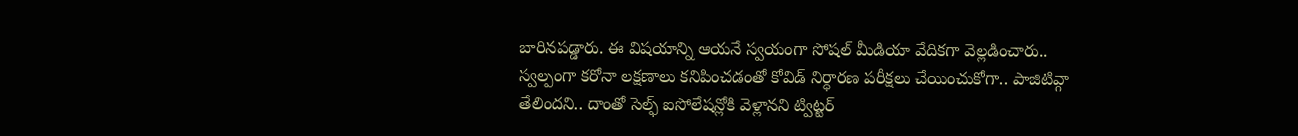బారినపడ్డారు. ఈ విషయాన్ని ఆయనే స్వయంగా సోషల్ మీడియా వేదికగా వెల్లడించారు.. స్వల్పంగా కరోనా లక్షణాలు కనిపించడంతో కోవిడ్ నిర్ధారణ పరీక్షలు చేయించుకోగా.. పాజిటివ్గా తేలిందని.. దాంతో సెల్ఫ్ ఐసోలేషన్లోకి వెళ్లానని ట్విట్టర్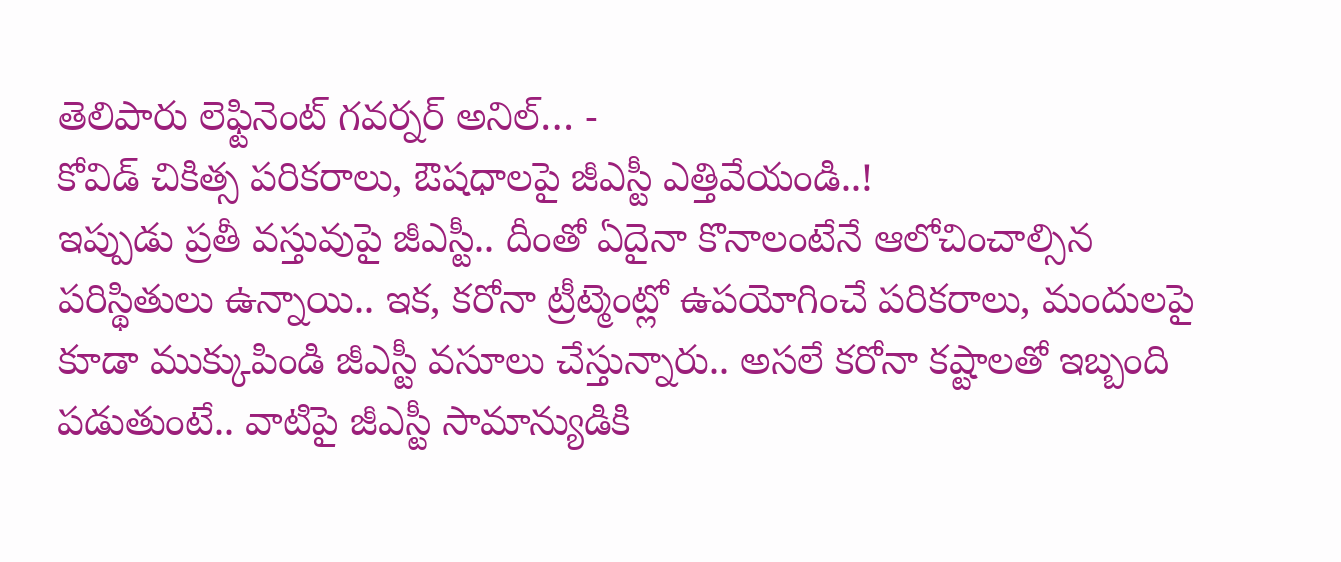తెలిపారు లెఫ్టినెంట్ గవర్నర్ అనిల్… -
కోవిడ్ చికిత్స పరికరాలు, ఔషధాలపై జీఎస్టీ ఎత్తివేయండి..!
ఇప్పుడు ప్రతీ వస్తువుపై జీఎస్టీ.. దీంతో ఏదైనా కొనాలంటేనే ఆలోచించాల్సిన పరిస్థితులు ఉన్నాయి.. ఇక, కరోనా ట్రీట్మెంట్లో ఉపయోగించే పరికరాలు, మందులపై కూడా ముక్కుపిండి జీఎస్టీ వసూలు చేస్తున్నారు.. అసలే కరోనా కష్టాలతో ఇబ్బంది పడుతుంటే.. వాటిపై జీఎస్టీ సామాన్యుడికి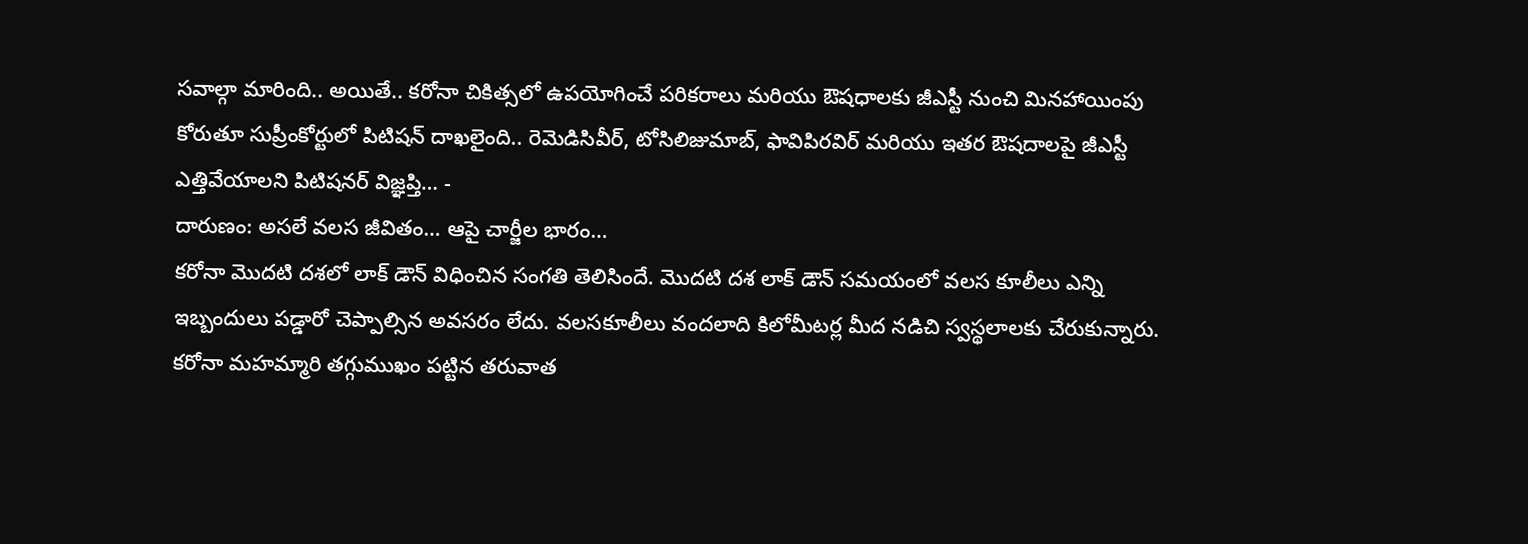సవాల్గా మారింది.. అయితే.. కరోనా చికిత్సలో ఉపయోగించే పరికరాలు మరియు ఔషధాలకు జీఎస్టీ నుంచి మినహాయింపు కోరుతూ సుప్రీంకోర్టులో పిటిషన్ దాఖలైంది.. రెమెడిసివీర్, టోసిలిజుమాబ్, ఫావిపిరవిర్ మరియు ఇతర ఔషదాలపై జీఎస్టీ ఎత్తివేయాలని పిటిషనర్ విజ్ఞప్తి… -
దారుణం: అసలే వలస జీవితం… ఆపై చార్జీల భారం…
కరోనా మొదటి దశలో లాక్ డౌన్ విధించిన సంగతి తెలిసిందే. మొదటి దశ లాక్ డౌన్ సమయంలో వలస కూలీలు ఎన్ని ఇబ్బందులు పడ్డారో చెప్పాల్సిన అవసరం లేదు. వలసకూలీలు వందలాది కిలోమీటర్ల మీద నడిచి స్వస్థలాలకు చేరుకున్నారు. కరోనా మహమ్మారి తగ్గుముఖం పట్టిన తరువాత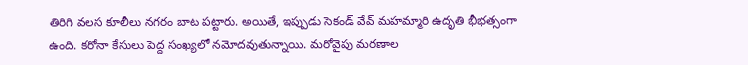తిరిగి వలస కూలీలు నగరం బాట పట్టారు. అయితే, ఇప్పుడు సెకండ్ వేవ్ మహమ్మారి ఉదృతి భీభత్సంగా ఉంది. కరోనా కేసులు పెద్ద సంఖ్యలో నమోదవుతున్నాయి. మరోవైపు మరణాల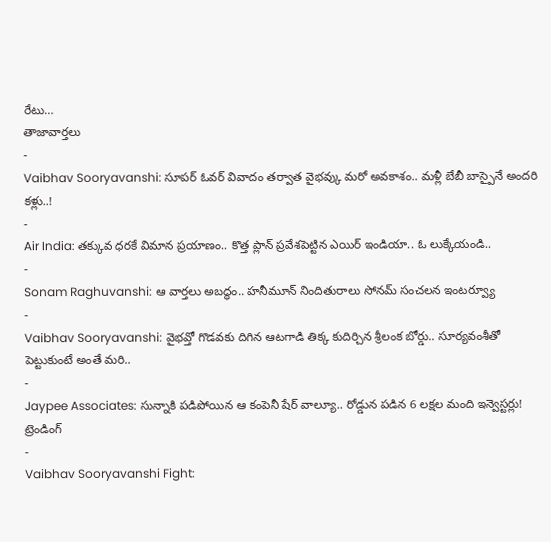రేటు…
తాజావార్తలు
-
Vaibhav Sooryavanshi: సూపర్ ఓవర్ వివాదం తర్వాత వైభవ్కు మరో అవకాశం.. మళ్లీ బేబీ బాస్పైనే అందరి కళ్లు..!
-
Air India: తక్కువ ధరకే విమాన ప్రయాణం.. కొత్త ప్లాన్ ప్రవేశపెట్టిన ఎయిర్ ఇండియా.. ఓ లుక్కేయండి..
-
Sonam Raghuvanshi: ఆ వార్తలు అబద్ధం.. హనీమూన్ నిందితురాలు సోనమ్ సంచలన ఇంటర్వ్యూ
-
Vaibhav Sooryavanshi: వైభవ్తో గొడవకు దిగిన ఆటగాడి తిక్క కుదిర్చిన శ్రీలంక బోర్డు.. సూర్యవంశీతో పెట్టుకుంటే అంతే మరి..
-
Jaypee Associates: సున్నాకి పడిపోయిన ఆ కంపెనీ షేర్ వాల్యూ.. రోడ్డున పడిన 6 లక్షల మంది ఇన్వెస్టర్లు!
ట్రెండింగ్
-
Vaibhav Sooryavanshi Fight: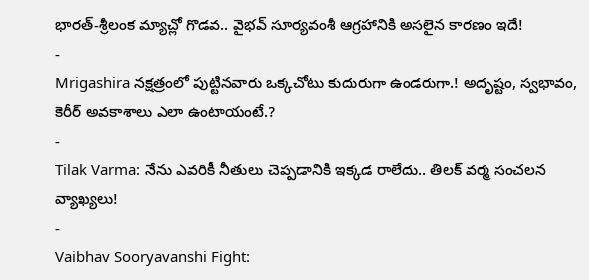భారత్-శ్రీలంక మ్యాచ్లో గొడవ.. వైభవ్ సూర్యవంశీ ఆగ్రహానికి అసలైన కారణం ఇదే!
-
Mrigashira నక్షత్రంలో పుట్టినవారు ఒక్కచోటు కుదురుగా ఉండరుగా.! అదృష్టం, స్వభావం, కెరీర్ అవకాశాలు ఎలా ఉంటాయంటే.?
-
Tilak Varma: నేను ఎవరికీ నీతులు చెప్పడానికి ఇక్కడ రాలేదు.. తిలక్ వర్మ సంచలన వ్యాఖ్యలు!
-
Vaibhav Sooryavanshi Fight: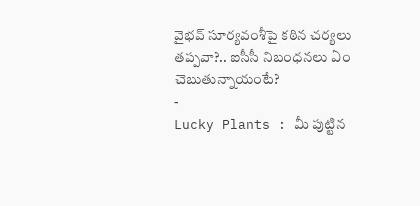వైభవ్ సూర్యవంశీపై కఠిన చర్యలు తప్పవా?.. ఐసీసీ నిబంధనలు ఏం చెబుతున్నాయంటే?
-
Lucky Plants : మీ పుట్టిన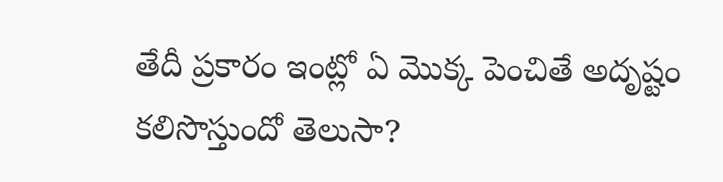తేదీ ప్రకారం ఇంట్లో ఏ మొక్క పెంచితే అదృష్టం కలిసొస్తుందో తెలుసా?